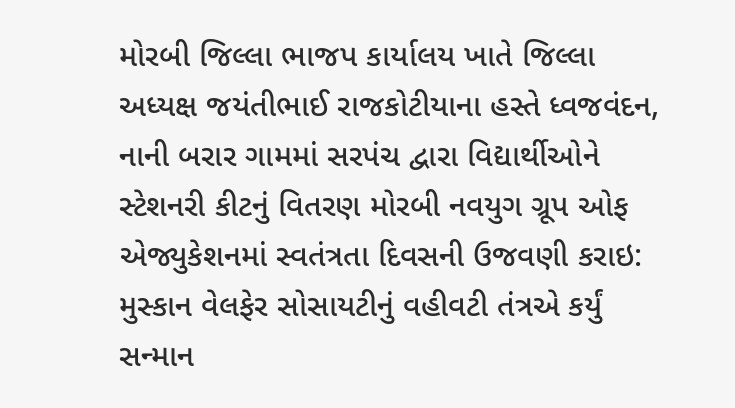મોરબી જિલ્લા ભાજપ કાર્યાલય ખાતે જિલ્લા અધ્યક્ષ જયંતીભાઈ રાજકોટીયાના હસ્તે ધ્વજવંદન, નાની બરાર ગામમાં સરપંચ દ્વારા વિદ્યાર્થીઓને સ્ટેશનરી કીટનું વિતરણ મોરબી નવયુગ ગ્રૂપ ઓફ એજ્યુકેશનમાં સ્વતંત્રતા દિવસની ઉજવણી કરાઇ: મુસ્કાન વેલફેર સોસાયટીનું વહીવટી તંત્રએ કર્યું સન્માન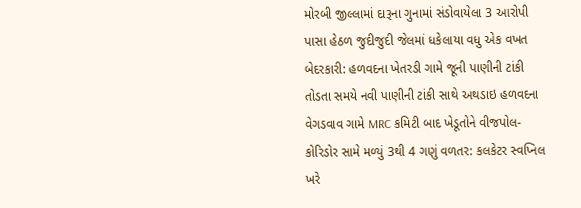મોરબી જીલ્લામાં દારૂના ગુનામાં સંડોવાયેલા 3 આરોપી પાસા હેઠળ જુદીજુદી જેલમાં ધકેલાયા વધુ એક વખત બેદરકારી: હળવદના ખેતરડી ગામે જૂની પાણીની ટાંકી તોડતા સમયે નવી પાણીની ટાંકી સાથે અથડાઇ હળવદના વેગડવાવ ગામે MRC કમિટી બાદ ખેડૂતોને વીજપોલ-કોરિડોર સામે મળ્યું 3થી 4 ગણું વળતર: કલકેટર સ્વપ્નિલ ખરે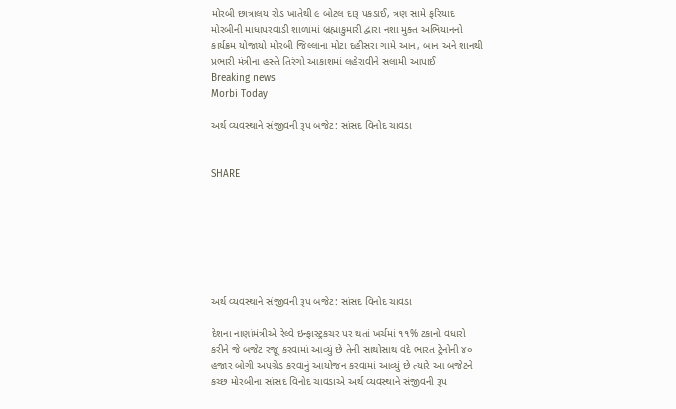મોરબી છાત્રાલય રોડ ખાતેથી ૯ બોટલ દારૂ પકડાઈ, ત્રણ સામે ફરિયાદ મોરબીની માધાપરવાડી શાળામાં બ્રહ્માકુમારી દ્વારા નશા મુક્ત અભિયાનનો કાર્યક્રમ યોજાયો મોરબી જિલ્લાના મોટા દહીસરા ગામે આન, બાન અને શાનથી પ્રભારી મંત્રીના હસ્તે તિરંગો આકાશમાં લહેરાવીને સલામી આપાઈ
Breaking news
Morbi Today

અર્થ વ્યવસ્થાને સંજીવની રૂપ બજેટ: સાંસદ વિનોદ ચાવડા


SHARE







અર્થ વ્યવસ્થાને સંજીવની રૂપ બજેટ: સાંસદ વિનોદ ચાવડા

દેશના નાણાંમંત્રીએ રેલ્વે ઇન્ફાસ્ટ્રકચર પર થતાં ખર્ચમાં ૧૧% ટકાનો વધારો કરીને જે બજેટ રજૂ કરવામાં આવ્યું છે તેની સાથોસાથ વંદે ભારત ટ્રેનોની ૪૦ હજાર બોગી અપગ્રેડ કરવાનું આયોજન કરવામાં આવ્યું છે ત્યારે આ બજેટને કચ્છ મોરબીના સાંસદ વિનોદ ચાવડાએ અર્થ વ્યવસ્થાને સંજીવની રૂપ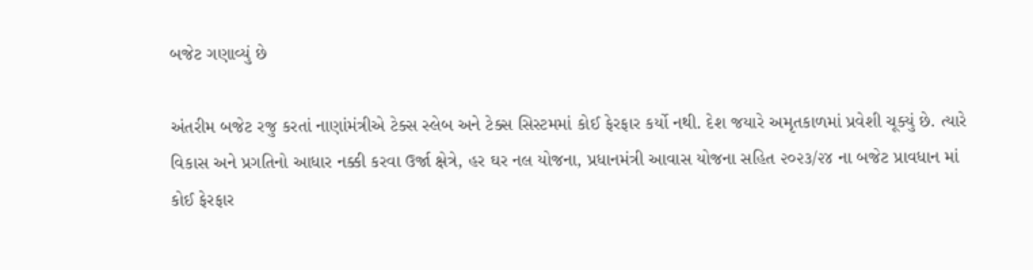બજેટ ગણાવ્યું છે

અંતરીમ બજેટ રજુ કરતાં નાણાંમંત્રીએ ટેક્સ સ્લેબ અને ટેક્સ સિસ્ટમમાં કોઈ ફેરફાર કર્યો નથી. દેશ જયારે અમૃતકાળમાં પ્રવેશી ચૂક્યું છે. ત્યારે વિકાસ અને પ્રગતિનો આધાર નક્કી કરવા ઉર્જા ક્ષેત્રે, હર ઘર નલ યોજના, પ્રધાનમંત્રી આવાસ યોજના સહિત ૨૦૨૩/૨૪ ના બજેટ પ્રાવધાન માં કોઈ ફેરફાર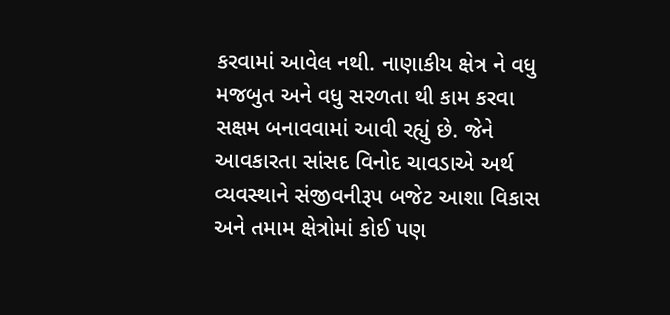કરવામાં આવેલ નથી. નાણાકીય ક્ષેત્ર ને વધુ મજબુત અને વધુ સરળતા થી કામ કરવા સક્ષમ બનાવવામાં આવી રહ્યું છે. જેને આવકારતા સાંસદ વિનોદ ચાવડાએ અર્થ વ્યવસ્થાને સંજીવનીરૂપ બજેટ આશા વિકાસ અને તમામ ક્ષેત્રોમાં કોઈ પણ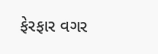ફેરફાર વગર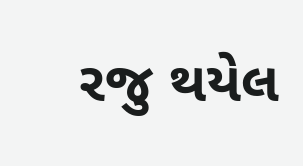રજુ થયેલ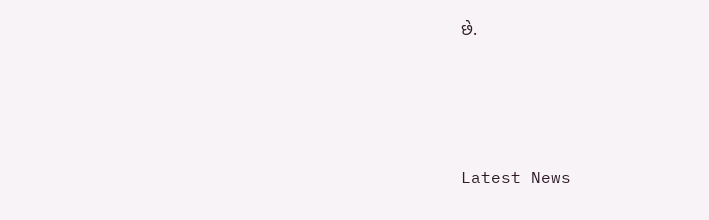છે.






Latest News